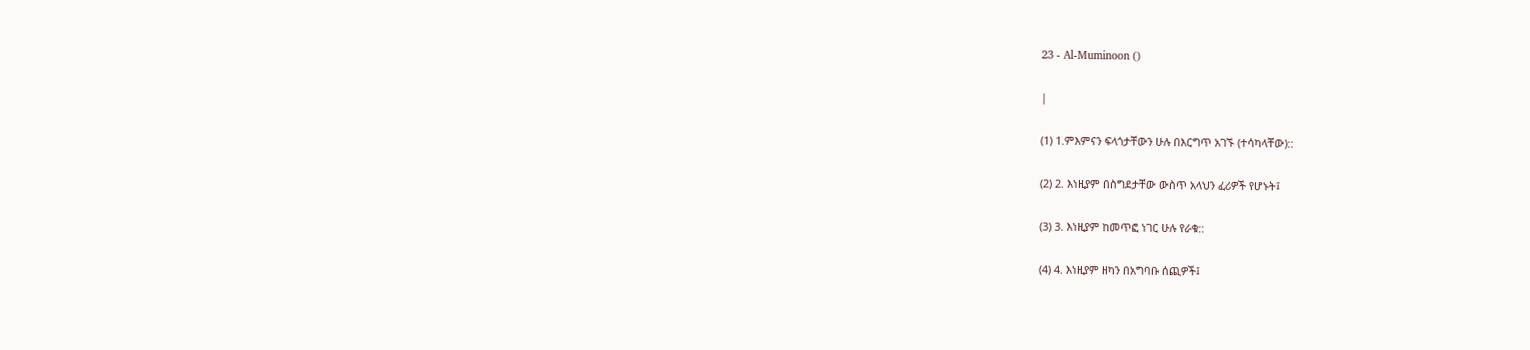23 - Al-Muminoon ()

|

(1) 1.ምእምናን ፍላጎታቸውን ሁሉ በእርግጥ አገኙ (ተሳካላቸው)::

(2) 2. እነዚያም በስግደታቸው ውስጥ አላህን ፈሪዎች የሆኑት፤

(3) 3. እነዚያም ከመጥፎ ነገር ሁሉ የራቁ::

(4) 4. እነዚያም ዘካን በአግባቡ ሰጪዎች፤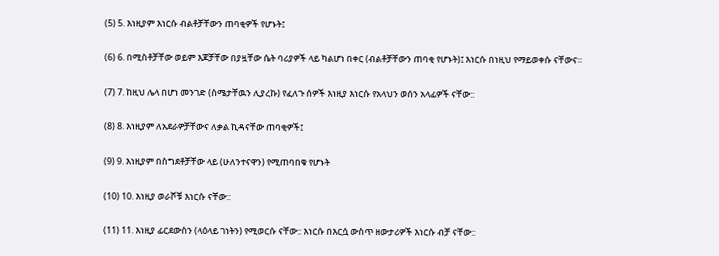(5) 5. እነዚያም እነርሱ ብልቶቻቸውን ጠባቂዎች የሆኑት፤

(6) 6. በሚስቶቻቸው ወይም እጆቻቸው በያዟቸው ሴት ባሪያዎች ላይ ካልሆነ በቀር (ብልቶቻቸውን ጠባቂ የሆኑት)፤ እነርሱ በነዚህ የማይወቀሱ ናቸውና።

(7) 7. ከዚህ ሌላ በሆነ መንገድ (ስሜታቸዉን ሊያረኩ) የፈለጉ ሰዎች እነዚያ እነርሱ የአላህን ወሰን አላፊዎች ናቸው::

(8) 8. እነዚያም ለአደራዎቻቸውና ለቃል ኪዳናቸው ጠባቂዎች፤

(9) 9. እነዚያም በስግደቶቻቸው ላይ (ሁለንተናዋን) የሚጠባበቁ የሆኑት

(10) 10. እነዚያ ወራሾቹ እነርሱ ናቸው::

(11) 11. እነዚያ ፊርደውስን (ላዕላይ ገነትን) የሚወርሱ ናቸው:: እነርሱ በእርሷ ውስጥ ዘውታሪዎች እነርሱ ብቻ ናቸው::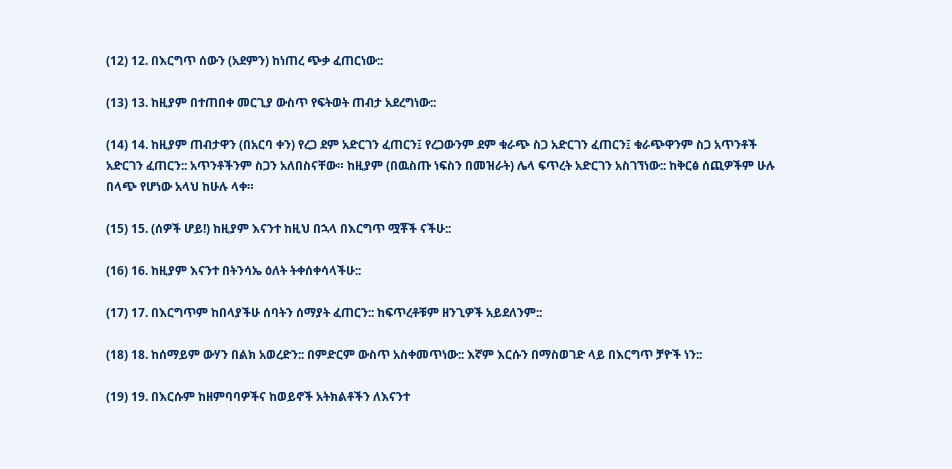(12) 12. በእርግጥ ሰውን (አደምን) ከነጠረ ጭቃ ፈጠርነው::

(13) 13. ከዚያም በተጠበቀ መርጊያ ውስጥ የፍትወት ጠብታ አደረግነው::

(14) 14. ከዚያም ጠብታዋን (በአርባ ቀን) የረጋ ደም አድርገን ፈጠርን፤ የረጋውንም ደም ቁራጭ ስጋ አድርገን ፈጠርን፤ ቁራጭዋንም ስጋ አጥንቶች አድርገን ፈጠርን:: አጥንቶችንም ስጋን አለበስናቸው። ከዚያም (በዉስጡ ነፍስን በመዝራት) ሌላ ፍጥረት አድርገን አስገኘነው:: ከቅርፅ ሰጪዎችም ሁሉ በላጭ የሆነው አላህ ከሁሉ ላቀ።

(15) 15. (ሰዎች ሆይ!) ከዚያም እናንተ ከዚህ በኋላ በእርግጥ ሟቾች ናችሁ::

(16) 16. ከዚያም እናንተ በትንሳኤ ዕለት ትቀሰቀሳላችሁ::

(17) 17. በእርግጥም ከበላያችሁ ሰባትን ሰማያት ፈጠርን:: ከፍጥረቶቹም ዘንጊዎች አይደለንም::

(18) 18. ከሰማይም ውሃን በልክ አወረድን:: በምድርም ውስጥ አስቀመጥነው:: እኛም እርሱን በማስወገድ ላይ በእርግጥ ቻዮች ነን::

(19) 19. በእርሱም ከዘምባባዎችና ከወይኖች አትክልቶችን ለእናንተ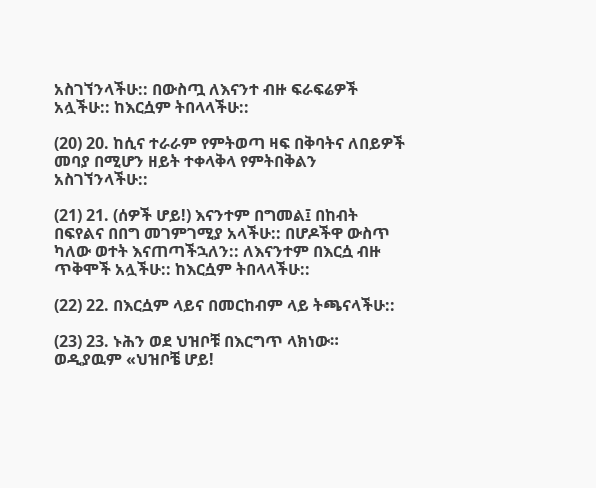አስገኘንላችሁ:: በውስጧ ለእናንተ ብዙ ፍራፍሬዎች አሏችሁ:: ከእርሷም ትበላላችሁ::

(20) 20. ከሲና ተራራም የምትወጣ ዛፍ በቅባትና ለበይዎች መባያ በሚሆን ዘይት ተቀላቅላ የምትበቅልን አስገኘንላችሁ::

(21) 21. (ሰዎች ሆይ!) እናንተም በግመል፤ በከብት በፍየልና በበግ መገምገሚያ አላችሁ:: በሆዶችዋ ውስጥ ካለው ወተት እናጠጣችኋለን:: ለእናንተም በእርሷ ብዙ ጥቅሞች አሏችሁ:: ከእርሷም ትበላላችሁ::

(22) 22. በእርሷም ላይና በመርከብም ላይ ትጫናላችሁ::

(23) 23. ኑሕን ወደ ህዝቦቹ በእርግጥ ላክነው። ወዲያዉም «ህዝቦቼ ሆይ!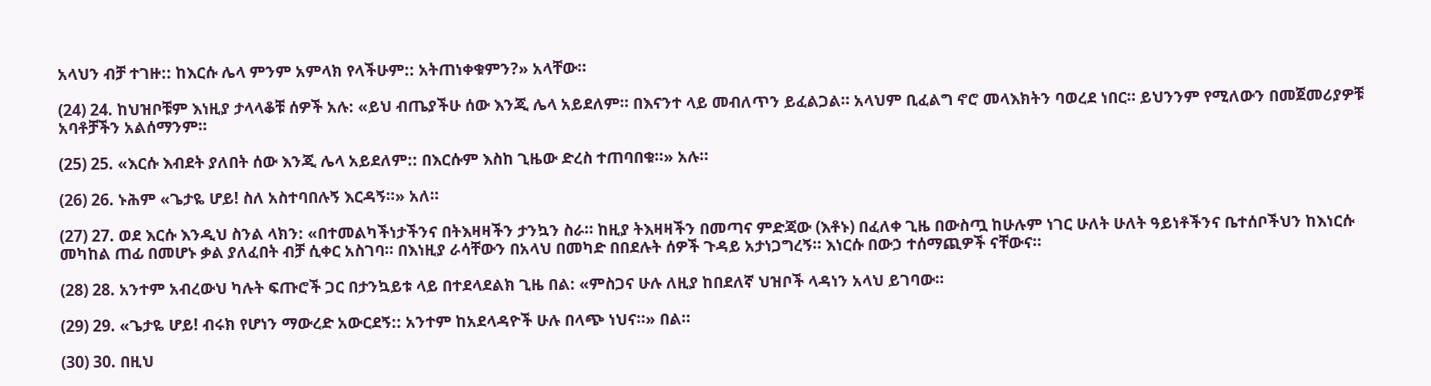አላህን ብቻ ተገዙ:: ከእርሱ ሌላ ምንም አምላክ የላችሁም:: አትጠነቀቁምን?» አላቸው።

(24) 24. ከህዝቦቹም እነዚያ ታላላቆቹ ሰዎች አሉ: «ይህ ብጤያችሁ ሰው እንጂ ሌላ አይደለም። በእናንተ ላይ መብለጥን ይፈልጋል። አላህም ቢፈልግ ኖሮ መላእክትን ባወረደ ነበር። ይህንንም የሚለውን በመጀመሪያዎቹ አባቶቻችን አልሰማንም።

(25) 25. «እርሱ እብደት ያለበት ሰው እንጂ ሌላ አይደለም:: በእርሱም እስከ ጊዜው ድረስ ተጠባበቁ።» አሉ።

(26) 26. ኑሕም «ጌታዬ ሆይ! ስለ አስተባበሉኝ እርዳኝ።» አለ።

(27) 27. ወደ እርሱ እንዲህ ስንል ላክን: «በተመልካችነታችንና በትእዛዛችን ታንኳን ስራ። ከዚያ ትእዛዛችን በመጣና ምድጃው (እቶኑ) በፈለቀ ጊዜ በውስጧ ከሁሉም ነገር ሁለት ሁለት ዓይነቶችንና ቤተሰቦችህን ከእነርሱ መካከል ጠፊ በመሆኑ ቃል ያለፈበት ብቻ ሲቀር አስገባ። በእነዚያ ራሳቸውን በአላህ በመካድ በበደሉት ሰዎች ጉዳይ አታነጋግረኝ። እነርሱ በውኃ ተሰማጪዎች ናቸውና።

(28) 28. አንተም አብረውህ ካሉት ፍጡሮች ጋር በታንኳይቱ ላይ በተደላደልክ ጊዜ በል: «ምስጋና ሁሉ ለዚያ ከበደለኛ ህዝቦች ላዳነን አላህ ይገባው።

(29) 29. «ጌታዬ ሆይ! ብሩክ የሆነን ማውረድ አውርደኝ:: አንተም ከአደላዳዮች ሁሉ በላጭ ነህና።» በል።

(30) 30. በዚህ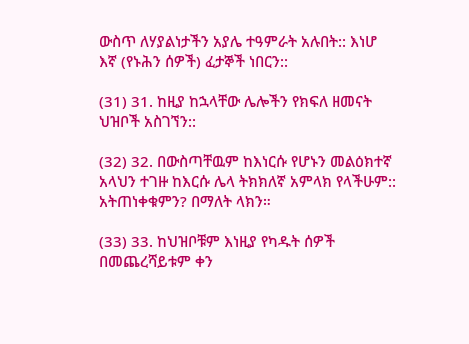ውስጥ ለሃያልነታችን አያሌ ተዓምራት አሉበት:: እነሆ እኛ (የኑሕን ሰዎች) ፈታኞች ነበርን::

(31) 31. ከዚያ ከኋላቸው ሌሎችን የክፍለ ዘመናት ህዝቦች አስገኘን::

(32) 32. በውስጣቸዉም ከእነርሱ የሆኑን መልዕክተኛ አላህን ተገዙ ከእርሱ ሌላ ትክክለኛ አምላክ የላችሁም:: አትጠነቀቁምን? በማለት ላክን።

(33) 33. ከህዝቦቹም እነዚያ የካዱት ሰዎች በመጨረሻይቱም ቀን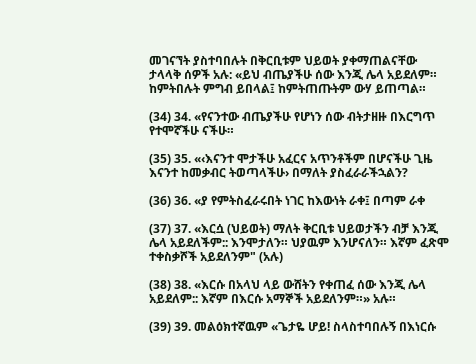መገናኘት ያስተባበሉት በቅርቢቱም ህይወት ያቀማጠልናቸው ታላላቅ ሰዎች አሉ: «ይህ ብጤያችሁ ሰው እንጂ ሌላ አይደለም። ከምትበሉት ምግብ ይበላል፤ ከምትጠጡትም ውሃ ይጠጣል።

(34) 34. «የናንተው ብጤያችሁ የሆነን ሰው ብትታዘዙ በእርግጥ የተሞኛችሁ ናችሁ።

(35) 35. «‹እናንተ ሞታችሁ አፈርና አጥንቶችም በሆናችሁ ጊዜ እናንተ ከመቃብር ትወጣላችሁ› በማለት ያስፈራራችኋልን?

(36) 36. «ያ የምትስፈራሩበት ነገር ከእውነት ራቀ፤ በጣም ራቀ

(37) 37. «እርሷ (ህይወት) ማለት ቅርቢቱ ህይወታችን ብቻ እንጂ ሌላ አይደለችም:: እንሞታለን። ህያዉም እንሆናለን። እኛም ፈጽሞ ተቀስቃሾች አይደለንም" (አሉ)

(38) 38. «እርሱ በአላህ ላይ ውሸትን የቀጠፈ ሰው እንጂ ሌላ አይደለም:: እኛም በእርሱ አማኞች አይደለንም።» አሉ።

(39) 39. መልዕክተኛዉም «ጌታዬ ሆይ! ስላስተባበሉኝ በእነርሱ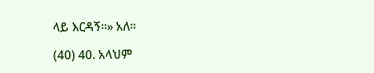ላይ እርዳኝ።» አለ።

(40) 40. አላህም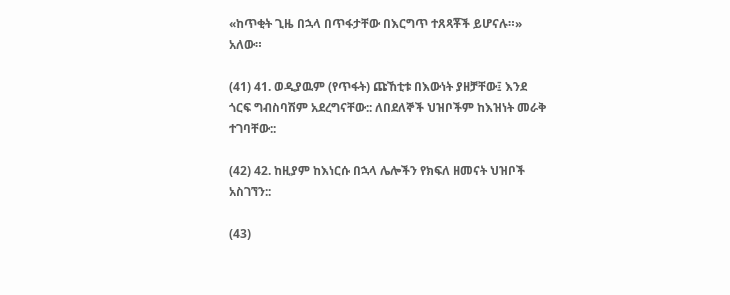«ከጥቂት ጊዜ በኋላ በጥፋታቸው በእርግጥ ተጸጻቾች ይሆናሉ።» አለው።

(41) 41. ወዲያዉም (የጥፋት) ጩኸቲቱ በእውነት ያዘቻቸው፤ እንደ ጎርፍ ግብስባሽም አደረግናቸው:: ለበደለኞች ህዝቦችም ከእዝነት መራቅ ተገባቸው::

(42) 42. ከዚያም ከእነርሱ በኋላ ሌሎችን የክፍለ ዘመናት ህዝቦች አስገኘን::

(43)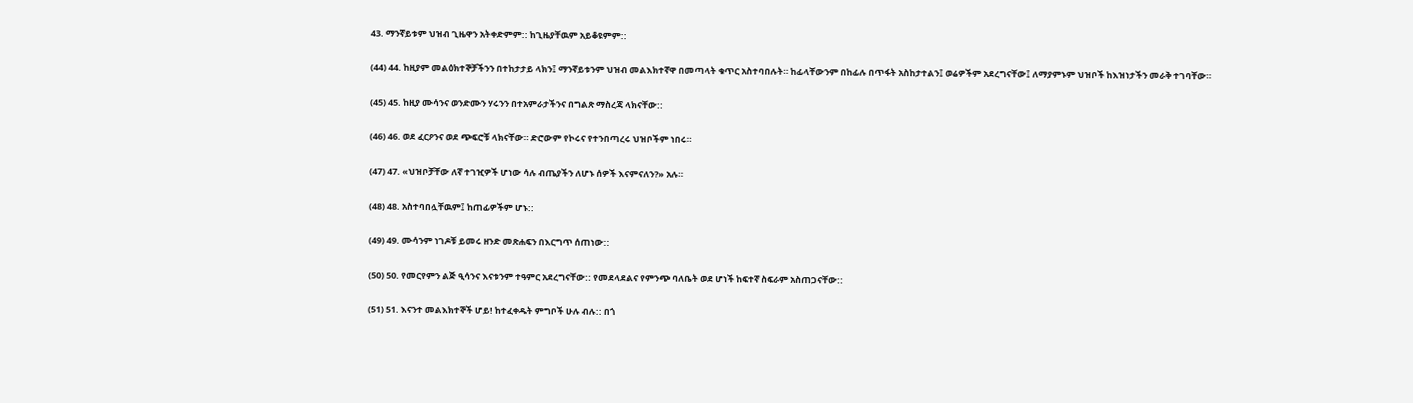43. ማንኛይቱም ህዝብ ጊዜዋን አትቀድምም:: ከጊዜያቸዉም አይቆዩምም::

(44) 44. ከዚያም መልዕክተኞቻችንን በተከታታይ ላክን፤ ማንኛይቱንም ህዝብ መልእክተኛዋ በመጣላት ቁጥር አስተባበሉት። ከፊላቸውንም በከፊሉ በጥፋት አስከታተልን፤ ወሬዎችም አደረግናቸው፤ ለማያምኑም ህዝቦች ከእዝነታችን መራቅ ተገባቸው።

(45) 45. ከዚያ ሙሳንና ወንድሙን ሃሩንን በተአምራታችንና በግልጽ ማስረጃ ላክናቸው::

(46) 46. ወደ ፈርዖንና ወደ ጭፍሮቹ ላክናቸው። ድሮውም የኮሩና የተንበጣረሩ ህዝቦችም ነበሩ።

(47) 47. «ህዝቦቻቸው ለኛ ተገዢዎች ሆነው ሳሉ ብጤያችን ለሆኑ ሰዎች እናምናለን?» አሉ።

(48) 48. አስተባበሏቸዉም፤ ከጠፊዎችም ሆኑ::

(49) 49. ሙሳንም ነገዶቹ ይመሩ ዘንድ መጽሐፍን በእርግጥ ሰጠነው::

(50) 50. የመርየምን ልጅ ዒሳንና እናቱንም ተዓምር አደረግናቸው:: የመደላደልና የምንጭ ባለቤት ወደ ሆነች ከፍተኛ ስፍራም አስጠጋናቸው::

(51) 51. እናንተ መልእክተኞች ሆይ! ከተፈቀዱት ምግቦች ሁሉ ብሉ:: በጎ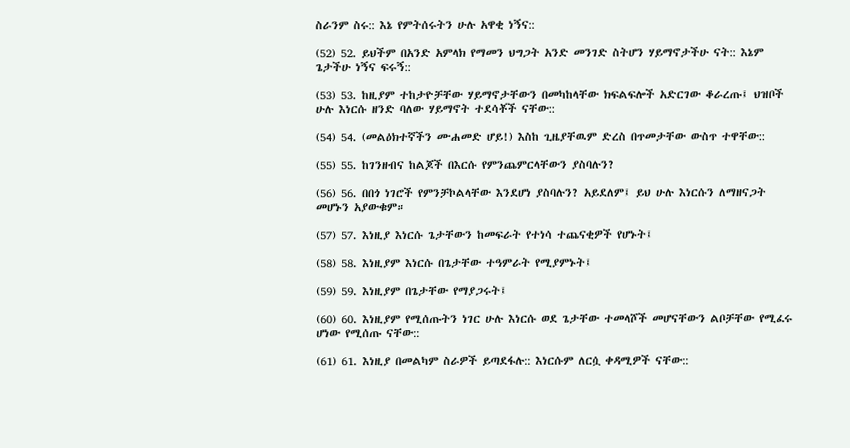ስራንም ስሩ:: እኔ የምትሰሩትን ሁሉ አዋቂ ነኝና::

(52) 52. ይህችም በአንድ አምላክ የማመን ህግጋት አንድ መንገድ ስትሆን ሃይማኖታችሁ ናት:: እኔም ጌታችሁ ነኝና ፍሩኝ::

(53) 53. ከዚያም ተከታዮቻቸው ሃይማኖታቸውን በመካከላቸው ክፍልፍሎች አድርገው ቆራረጡ፤ ህዝቦች ሁሉ እነርሱ ዘንድ ባለው ሃይማኖት ተደሳቾች ናቸው::

(54) 54. (መልዕክተኛችን ሙሐመድ ሆይ!) እስከ ጊዜያቸዉም ድረስ በጥመታቸው ውስጥ ተዋቸው::

(55) 55. ከገንዘብና ከልጆች በእርሱ የምንጨምርላቸውን ያስባሉን?

(56) 56. በበጎ ነገሮች የምንቻኮልላቸው እንደሆነ ያስባሉን? አይደለም፤ ይህ ሁሉ እነርሱን ለማዘናጋት መሆኑን አያውቁም።

(57) 57. እነዚያ እነርሱ ጌታቸውን ከመፍራት የተነሳ ተጨናቂዎች የሆኑት፤

(58) 58. እነዚያም እነርሱ በጌታቸው ተዓምራት የሚያምኑት፤

(59) 59. እነዚያም በጌታቸው የማያጋሩት፤

(60) 60. እነዚያም የሚሰጡትን ነገር ሁሉ እነርሱ ወደ ጌታቸው ተመላሾች መሆናቸውን ልቦቻቸው የሚፈሩ ሆነው የሚሰጡ ናቸው::

(61) 61. እነዚያ በመልካም ስራዎች ይጣደፋሉ:: እነርሱም ለርሷ ቀዳሚዎች ናቸው::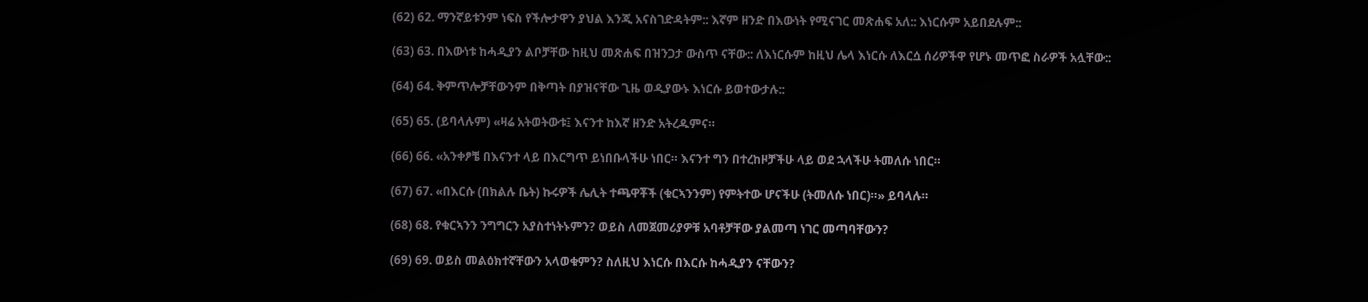(62) 62. ማንኛይቱንም ነፍስ የችሎታዋን ያህል እንጂ አናስገድዳትም:: እኛም ዘንድ በእውነት የሚናገር መጽሐፍ አለ:: እነርሱም አይበደሉም::

(63) 63. በእውነቱ ከሓዲያን ልቦቻቸው ከዚህ መጽሐፍ በዝንጋታ ውስጥ ናቸው:: ለእነርሱም ከዚህ ሌላ እነርሱ ለእርሷ ሰሪዎችዋ የሆኑ መጥፎ ስራዎች አሏቸው::

(64) 64. ቅምጥሎቻቸውንም በቅጣት በያዝናቸው ጊዜ ወዲያውኑ እነርሱ ይወተውታሉ::

(65) 65. (ይባላሉም) «ዛሬ አትወትውቱ፤ እናንተ ከእኛ ዘንድ አትረዱምና።

(66) 66. «አንቀፆቼ በእናንተ ላይ በእርግጥ ይነበቡላችሁ ነበር። እናንተ ግን በተረከዞቻችሁ ላይ ወደ ኋላችሁ ትመለሱ ነበር።

(67) 67. «በእርሱ (በክልሉ ቤት) ኩሩዎች ሌሊት ተጫዋቾች (ቁርኣንንም) የምትተው ሆናችሁ (ትመለሱ ነበር)።» ይባላሉ።

(68) 68. የቁርኣንን ንግግርን አያስተነትኑምን? ወይስ ለመጀመሪያዎቹ አባቶቻቸው ያልመጣ ነገር መጣባቸውን?

(69) 69. ወይስ መልዕክተኛቸውን አላወቁምን? ስለዚህ እነርሱ በእርሱ ከሓዲያን ናቸውን?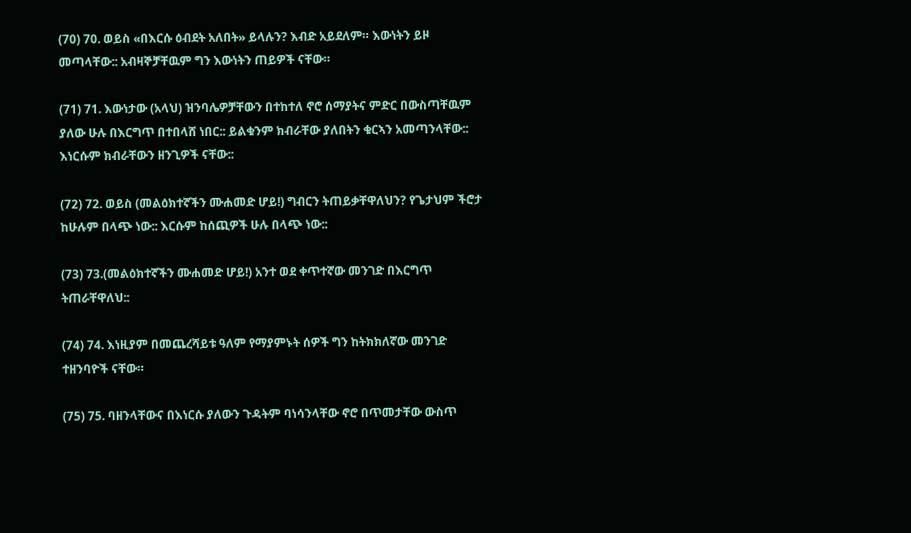(70) 70. ወይስ «በእርሱ ዕብደት አለበት» ይላሉን? እብድ አይደለም። እውነትን ይዞ መጣላቸው:: አብዛኞቻቸዉም ግን እውነትን ጠይዎች ናቸው።

(71) 71. እውነታው (አላህ) ዝንባሌዎቻቸውን በተከተለ ኖሮ ሰማያትና ምድር በውስጣቸዉም ያለው ሁሉ በእርግጥ በተበላሸ ነበር:: ይልቁንም ክብራቸው ያለበትን ቁርኣን አመጣንላቸው:: እነርሱም ክብራቸውን ዘንጊዎች ናቸው::

(72) 72. ወይስ (መልዕክተኛችን ሙሐመድ ሆይ!) ግብርን ትጠይቃቸዋለህን? የጌታህም ችሮታ ከሁሉም በላጭ ነው:: እርሱም ከሰጪዎች ሁሉ በላጭ ነው::

(73) 73.(መልዕክተኛችን ሙሐመድ ሆይ!) አንተ ወደ ቀጥተኛው መንገድ በእርግጥ ትጠራቸዋለህ::

(74) 74. እነዚያም በመጨረሻይቱ ዓለም የማያምኑት ሰዎች ግን ከትክክለኛው መንገድ ተዘንባዮች ናቸው።

(75) 75. ባዘንላቸውና በእነርሱ ያለውን ጉዳትም ባነሳንላቸው ኖሮ በጥመታቸው ውስጥ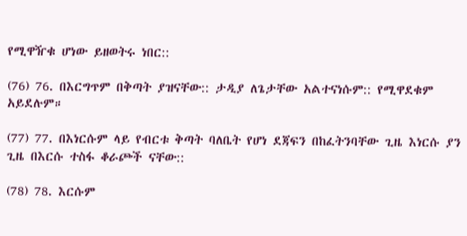የሚዋዥቁ ሆነው ይዘወትሩ ነበር::

(76) 76. በእርግጥም በቅጣት ያዝናቸው:: ታዲያ ለጌታቸው አልተናነሱም:: የሚዋደቁም አይደሉም።

(77) 77. በእነርሱም ላይ የብርቱ ቅጣት ባለቤት የሆነ ደጃፍን በከፈትንባቸው ጊዜ እነርሱ ያን ጊዜ በእርሱ ተስፋ ቆራጮች ናቸው::

(78) 78. እርሱም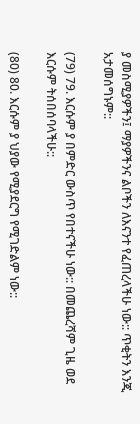ያ መስሚያዎችን፤ ማያዎችንና ልቦችን ለእናንተ የፈጠረላችሁ ነው:: ጥቂትን እንጂ አታመሰግኑም::

(79) 79. እርሱም ያ በምድር ውስጥ የበተናችሁ ነው:: በመጨረሻም ጊዜ ወደ እርሱም ትሰበሰባላችሁ::

(80) 80. እርሱም ያ ህያው የሚያደርግ የሚገድልም ነው::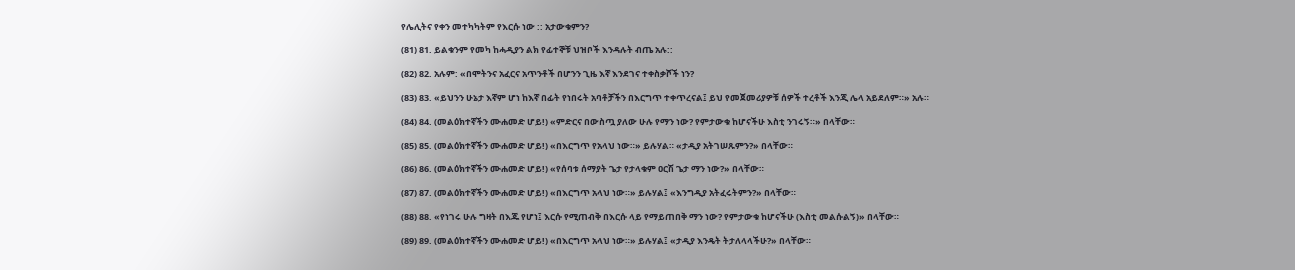የሌሊትና የቀን መተካካትም የእርሱ ነው :: አታውቁምን?

(81) 81. ይልቁንም የመካ ከሓዲያን ልክ የፊተኞቹ ህዝቦች እንዳሉት ብጤ አሉ::

(82) 82. አሉም: «በሞትንና አፈርና አጥንቶች በሆንን ጊዜ እኛ እንደገና ተቀስቃሾች ነን?

(83) 83. «ይህንን ሁኔታ እኛም ሆነ ከእኛ በፊት የነበሩት አባቶቻችን በእርግጥ ተቀጥረናል፤ ይህ የመጀመሪያዎቹ ሰዎች ተረቶች እንጂ ሌላ አይደለም።» አሉ።

(84) 84. (መልዕክተኛችን ሙሐመድ ሆይ!) «ምድርና በውስጧ ያለው ሁሉ የማን ነው? የምታውቁ ከሆናችሁ እስቲ ንገሩኝ።» በላቸው።

(85) 85. (መልዕክተኛችን ሙሐመድ ሆይ!) «በእርግጥ የአላህ ነው።» ይሉሃል። «ታዲያ አትገሠጹምን?» በላቸው።

(86) 86. (መልዕክተኛችን ሙሐመድ ሆይ!) «የሰባቱ ሰማያት ጌታ የታላቁም ዐርሽ ጌታ ማን ነው?» በላቸው።

(87) 87. (መልዕክተኛችን ሙሐመድ ሆይ!) «በእርግጥ አላህ ነው።» ይሉሃል፤ «እንግዲያ አትፈሩትምን?» በላቸው።

(88) 88. «የነገሩ ሁሉ ግዛት በእጁ የሆነ፤ እርሱ የሚጠብቅ በእርሱ ላይ የማይጠበቅ ማን ነው? የምታውቁ ከሆናችሁ (እስቲ መልሱልኝ)» በላቸው።

(89) 89. (መልዕክተኛችን ሙሐመድ ሆይ!) «በእርግጥ አላህ ነው።» ይሉሃል፤ «ታዲያ እንዴት ትታለላላችሁ?» በላቸው።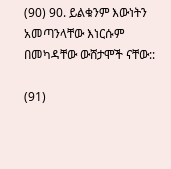(90) 90. ይልቁንም እውነትን አመጣንላቸው እነርሱም በመካዳቸው ውሸታሞች ናቸው::

(91)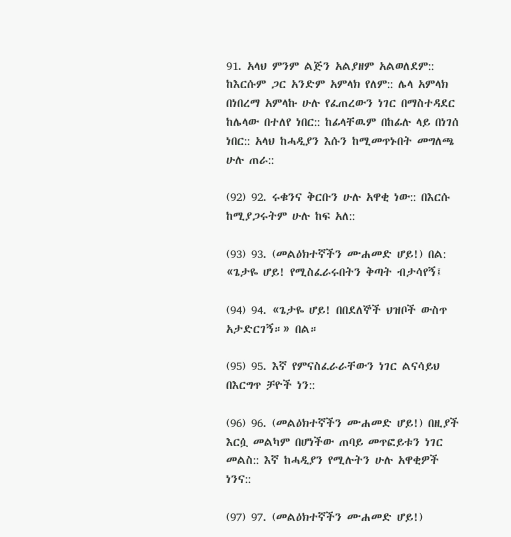91. አላህ ምንም ልጅን አልያዘም አልወለደም:: ከእርሱም ጋር አንድም አምላክ የለም:: ሌላ አምላክ በነበረማ አምላኩ ሁሉ የፈጠረውን ነገር በማስተዳደር ከሌላው በተለየ ነበር:: ከፊላቸዉም በከፊሉ ላይ በነገሰ ነበር:: አላህ ከሓዲያን እሱን ከሚመጥኑበት መግለጫ ሁሉ ጠራ::

(92) 92. ሩቁንና ቅርቡን ሁሉ አዋቂ ነው:: በእርሱ ከሚያጋሩትም ሁሉ ከፍ አለ::

(93) 93. (መልዕክተኛችን ሙሐመድ ሆይ!) በል: «ጌታዬ ሆይ! የሚስፈራሩበትን ቅጣት ብታሳየኝ፤

(94) 94. «ጌታዬ ሆይ! በበደለኞች ህዝቦች ውስጥ አታድርገኝ።» በል።

(95) 95. እኛ የምናስፈራራቸውን ነገር ልናሳይህ በእርግጥ ቻዮች ነን::

(96) 96. (መልዕክተኛችን ሙሐመድ ሆይ!) በዚያች እርሷ መልካም በሆነችው ጠባይ መጥፎይቱን ነገር መልስ:: እኛ ከሓዲያን የሚሉትን ሁሉ አዋቂዎች ነንና::

(97) 97. (መልዕክተኛችን ሙሐመድ ሆይ!)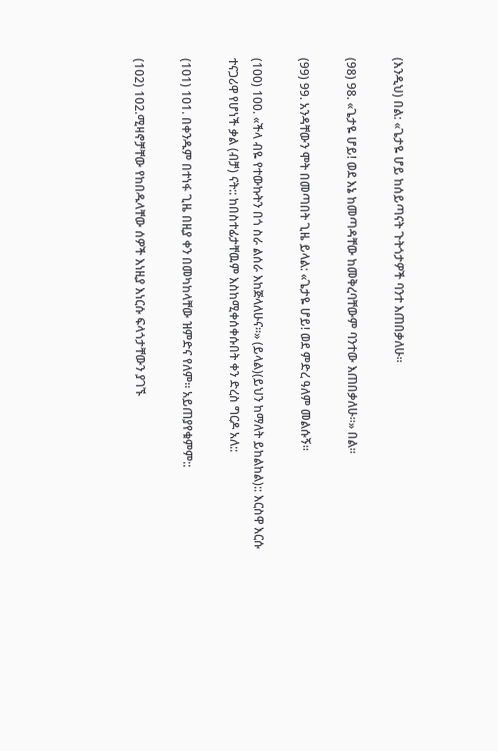(እንዲህ) በል: «ጌታዬ ሆይ ከሰይጣናት ጉትጎታዎች ባንተ እጠበቃለሁ።

(98) 98. «ጌታዬ ሆይ! ወደ እኔ ከመጣዳቸው ከመቅረባቸውም ባንተው እጠበቃለሁ።» በል።

(99) 99. አንዳቸውን ሞት በመጣበት ጊዜ ይላል: «ጌታዬ ሆይ! ወደ ምድረ ዓለም መልሱኝ።

(100) 100. «ችላ ብዬ የተውኩትን በጎ ስራ ልሰራ እከጅላለሁና።» (ይላል)(ይህን ከማለት ይከልከል):: እርስዋ እርሱ ተናጋሪዋ የሆነች ቃል (ብቻ) ናት:: ከበስተፊታቸዉም እስከሚቀሰቀሱበት ቀን ድረስ ግርዶ አለ::

(101) 101. በቀንዱም በተነፋ ጊዜ በዚያ ቀን በመካከላቸው ዝምድና የለም። አይጠያየቁምም::

(102) 102.ሚዛኖቻቸው የከበዱላቸው ሰዎች እነዚያ እነርሱ ፍላጎታቸውን ያገኙ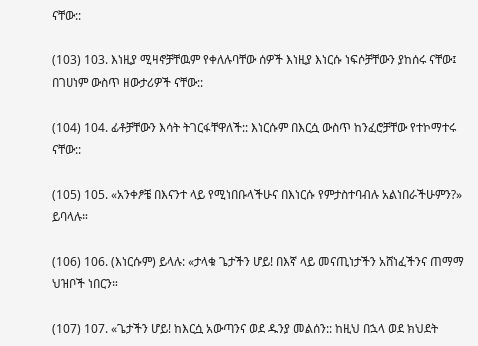ናቸው::

(103) 103. እነዚያ ሚዛኖቻቸዉም የቀለሉባቸው ሰዎች እነዚያ እነርሱ ነፍሶቻቸውን ያከሰሩ ናቸው፤ በገሀነም ውስጥ ዘውታሪዎች ናቸው::

(104) 104. ፊቶቻቸውን እሳት ትገርፋቸዋለች:: እነርሱም በእርሷ ውስጥ ከንፈሮቻቸው የተኮማተሩ ናቸው::

(105) 105. «አንቀፆቼ በእናንተ ላይ የሚነበቡላችሁና በእነርሱ የምታስተባብሉ አልነበራችሁምን?» ይባላሉ።

(106) 106. (እነርሱም) ይላሉ: «ታላቁ ጌታችን ሆይ! በእኛ ላይ መናጢነታችን አሸነፈችንና ጠማማ ህዝቦች ነበርን።

(107) 107. «ጌታችን ሆይ! ከእርሷ አውጣንና ወደ ዱንያ መልሰን:: ከዚህ በኋላ ወደ ክህደት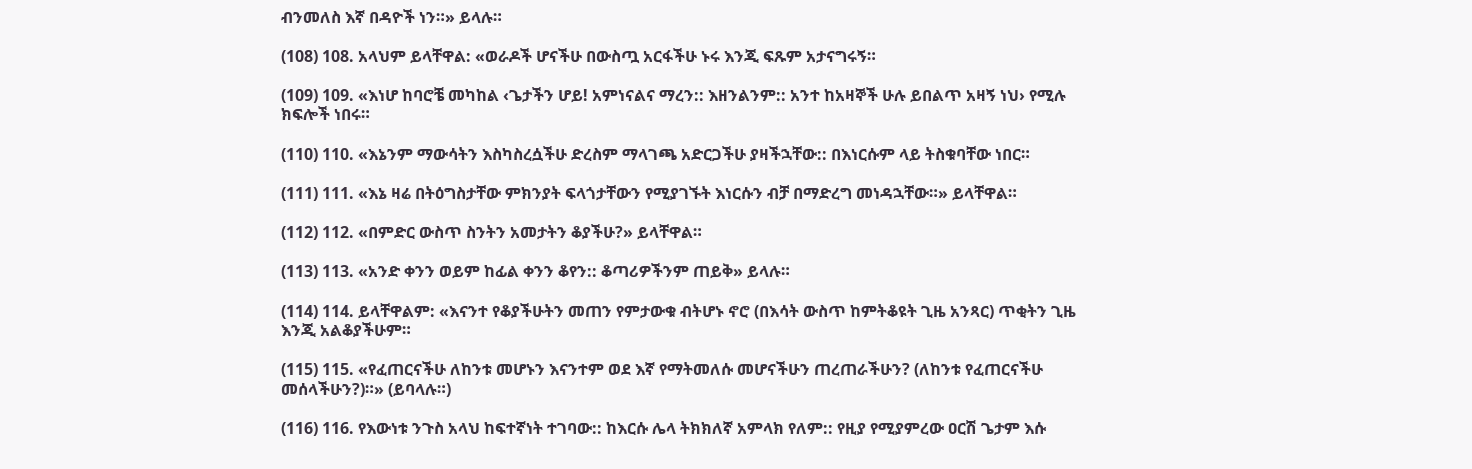ብንመለስ እኛ በዳዮች ነን።» ይላሉ።

(108) 108. አላህም ይላቸዋል: «ወራዶች ሆናችሁ በውስጧ አርፋችሁ ኑሩ እንጂ ፍጹም አታናግሩኝ።

(109) 109. «እነሆ ከባሮቼ መካከል ‹ጌታችን ሆይ! አምነናልና ማረን:: እዘንልንም:: አንተ ከአዛኞች ሁሉ ይበልጥ አዛኝ ነህ› የሚሉ ክፍሎች ነበሩ።

(110) 110. «እኔንም ማውሳትን እስካስረሷችሁ ድረስም ማላገጫ አድርጋችሁ ያዛችኋቸው:: በእነርሱም ላይ ትስቁባቸው ነበር።

(111) 111. «እኔ ዛሬ በትዕግስታቸው ምክንያት ፍላጎታቸውን የሚያገኙት እነርሱን ብቻ በማድረግ መነዳኋቸው።» ይላቸዋል።

(112) 112. «በምድር ውስጥ ስንትን አመታትን ቆያችሁ?» ይላቸዋል።

(113) 113. «አንድ ቀንን ወይም ከፊል ቀንን ቆየን:: ቆጣሪዎችንም ጠይቅ» ይላሉ።

(114) 114. ይላቸዋልም: «እናንተ የቆያችሁትን መጠን የምታውቁ ብትሆኑ ኖሮ (በእሳት ውስጥ ከምትቆዩት ጊዜ አንጻር) ጥቂትን ጊዜ እንጂ አልቆያችሁም።

(115) 115. «የፈጠርናችሁ ለከንቱ መሆኑን እናንተም ወደ እኛ የማትመለሱ መሆናችሁን ጠረጠራችሁን? (ለከንቱ የፈጠርናችሁ መሰላችሁን?)።» (ይባላሉ።)

(116) 116. የእውነቱ ንጉስ አላህ ከፍተኛነት ተገባው:: ከእርሱ ሌላ ትክክለኛ አምላክ የለም:: የዚያ የሚያምረው ዐርሽ ጌታም እሱ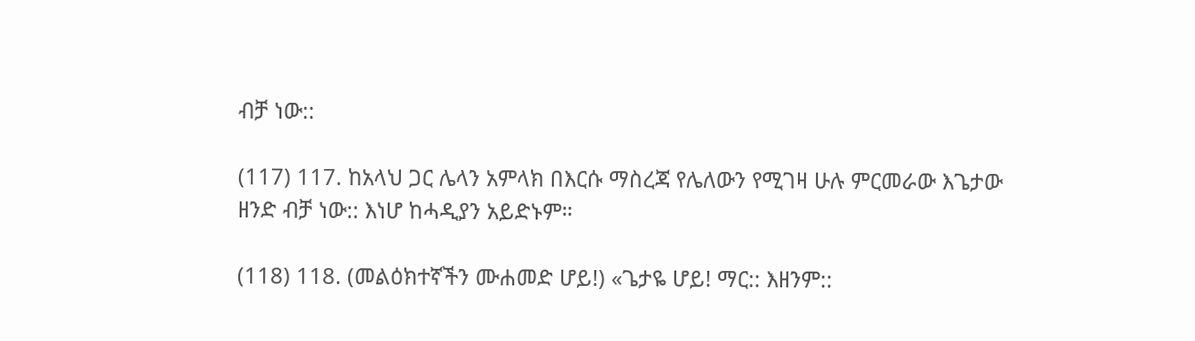ብቻ ነው::

(117) 117. ከአላህ ጋር ሌላን አምላክ በእርሱ ማስረጃ የሌለውን የሚገዛ ሁሉ ምርመራው እጌታው ዘንድ ብቻ ነው:: እነሆ ከሓዲያን አይድኑም።

(118) 118. (መልዕክተኛችን ሙሐመድ ሆይ!) «ጌታዬ ሆይ! ማር:: እዘንም::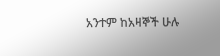አንተም ከአዛኞች ሁሉ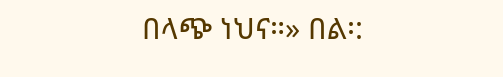በላጭ ነህና።» በል፡: